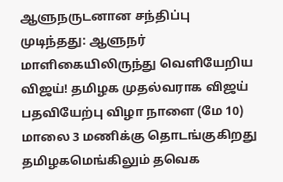ஆளுநருடனான சந்திப்பு முடிந்தது: ஆளுநர் மாளிகையிலிருந்து வெளியேறிய விஜய்! தமிழக முதல்வராக விஜய் பதவியேற்பு விழா நாளை (மே 10) மாலை 3 மணிக்கு தொடங்குகிறது தமிழகமெங்கிலும் தவெக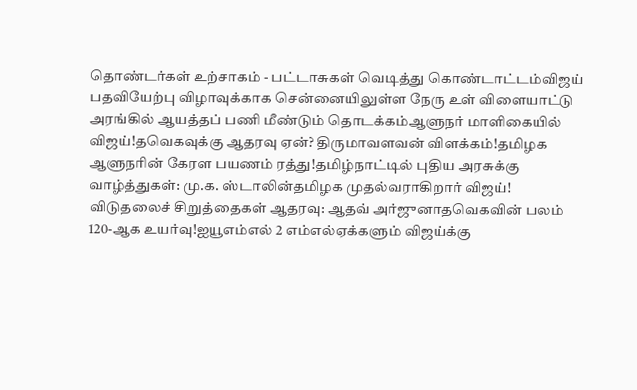தொண்டர்கள் உற்சாகம் - பட்டாசுகள் வெடித்து கொண்டாட்டம்விஜய் பதவியேற்பு விழாவுக்காக சென்னையிலுள்ள நேரு உள் விளையாட்டு அரங்கில் ஆயத்தப் பணி மீண்டும் தொடக்கம்ஆளுநர் மாளிகையில் விஜய்!தவெகவுக்கு ஆதரவு ஏன்? திருமாவளவன் விளக்கம்!தமிழக ஆளுநரின் கேரள பயணம் ரத்து!தமிழ்நாட்டில் புதிய அரசுக்கு வாழ்த்துகள்: மு.க. ஸ்டாலின்தமிழக முதல்வராகிறார் விஜய்! விடுதலைச் சிறுத்தைகள் ஆதரவு: ஆதவ் அர்ஜுனாதவெகவின் பலம் 120-ஆக உயர்வு!ஐயூஎம்எல் 2 எம்எல்ஏக்களும் விஜய்க்கு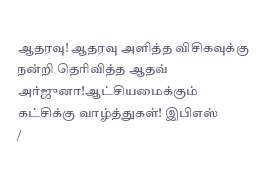ஆதரவு! ஆதரவு அளித்த விசிகவுக்கு நன்றி தெரிவித்த ஆதவ் அர்ஜுனா!ஆட்சியமைக்கும் கட்சிக்கு வாழ்த்துகள்! இபிஎஸ்
/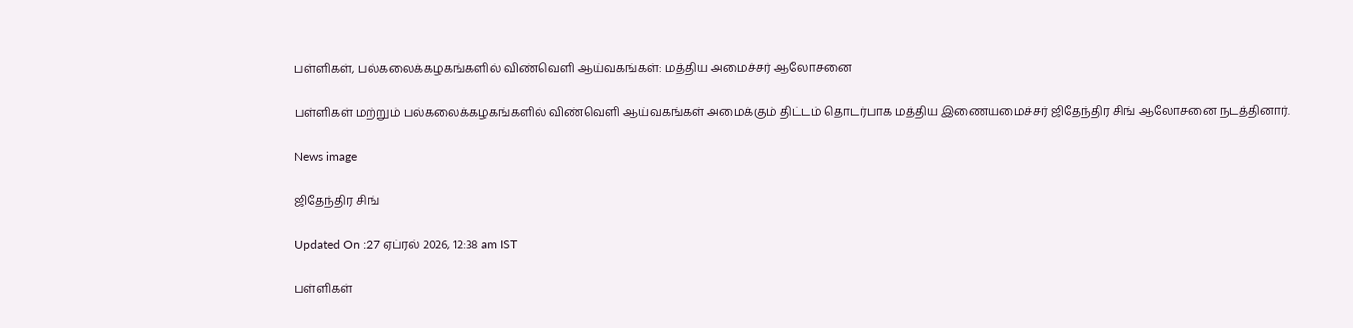பள்ளிகள், பல்கலைக்கழகங்களில் விண்வெளி ஆய்வகங்கள்: மத்திய அமைச்சர் ஆலோசனை

பள்ளிகள் மற்றும் பல்கலைக்கழகங்களில் விண்வெளி ஆய்வகங்கள் அமைக்கும் திட்டம் தொடர்பாக மத்திய இணையமைச்சர் ஜிதேந்திர சிங் ஆலோசனை நடத்தினார்.

News image

ஜிதேந்திர சிங்

Updated On :27 ஏப்ரல் 2026, 12:38 am IST

பள்ளிகள்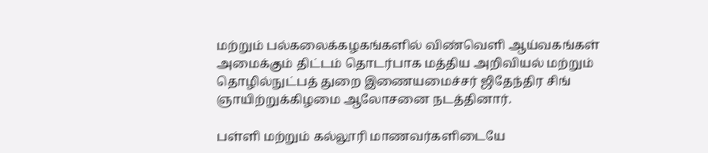மற்றும் பல்கலைக்கழகங்களில் விண்வெளி ஆய்வகங்கள் அமைக்கும் திட்டம் தொடர்பாக மத்திய அறிவியல் மற்றும் தொழில்நுட்பத் துறை இணையமைச்சர் ஜிதேந்திர சிங் ஞாயிற்றுக்கிழமை ஆலோசனை நடத்தினார்.

பள்ளி மற்றும் கல்லூரி மாணவர்களிடையே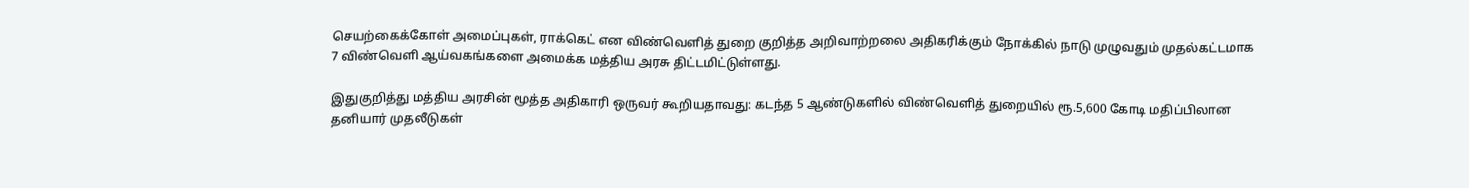செயற்கைக்கோள் அமைப்புகள், ராக்கெட் என விண்வெளித் துறை குறித்த அறிவாற்றலை அதிகரிக்கும் நோக்கில் நாடு முழுவதும் முதல்கட்டமாக 7 விண்வெளி ஆய்வகங்களை அமைக்க மத்திய அரசு திட்டமிட்டுள்ளது.

இதுகுறித்து மத்திய அரசின் மூத்த அதிகாரி ஒருவர் கூறியதாவது: கடந்த 5 ஆண்டுகளில் விண்வெளித் துறையில் ரூ.5,600 கோடி மதிப்பிலான தனியார் முதலீடுகள்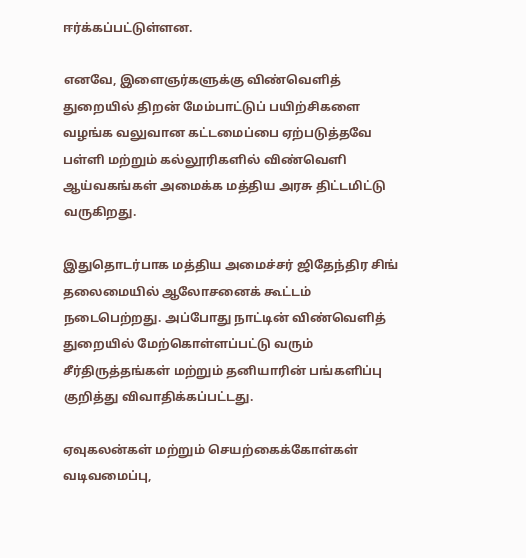ஈர்க்கப்பட்டுள்ளன.

எனவே, இளைஞர்களுக்கு விண்வெளித் துறையில் திறன் மேம்பாட்டுப் பயிற்சிகளை வழங்க வலுவான கட்டமைப்பை ஏற்படுத்தவே பள்ளி மற்றும் கல்லூரிகளில் விண்வெளி ஆய்வகங்கள் அமைக்க மத்திய அரசு திட்டமிட்டு வருகிறது.

இதுதொடர்பாக மத்திய அமைச்சர் ஜிதேந்திர சிங் தலைமையில் ஆலோசனைக் கூட்டம் நடைபெற்றது. அப்போது நாட்டின் விண்வெளித் துறையில் மேற்கொள்ளப்பட்டு வரும் சீர்திருத்தங்கள் மற்றும் தனியாரின் பங்களிப்பு குறித்து விவாதிக்கப்பட்டது.

ஏவுகலன்கள் மற்றும் செயற்கைக்கோள்கள் வடிவமைப்பு,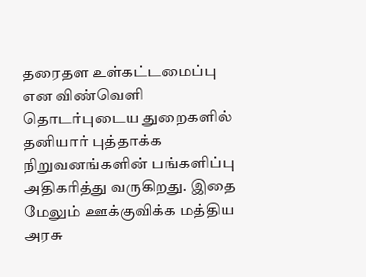தரைதள உள்கட்டமைப்பு என விண்வெளி தொடர்புடைய துறைகளில் தனியார் புத்தாக்க நிறுவனங்களின் பங்களிப்பு அதிகரித்து வருகிறது. இதை மேலும் ஊக்குவிக்க மத்திய அரசு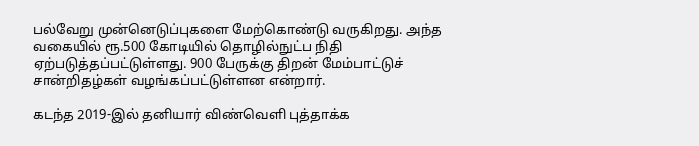பல்வேறு முன்னெடுப்புகளை மேற்கொண்டு வருகிறது. அந்த வகையில் ரூ.500 கோடியில் தொழில்நுட்ப நிதி ஏற்படுத்தப்பட்டுள்ளது. 900 பேருக்கு திறன் மேம்பாட்டுச் சான்றிதழ்கள் வழங்கப்பட்டுள்ளன என்றார்.

கடந்த 2019-இல் தனியார் விண்வெளி புத்தாக்க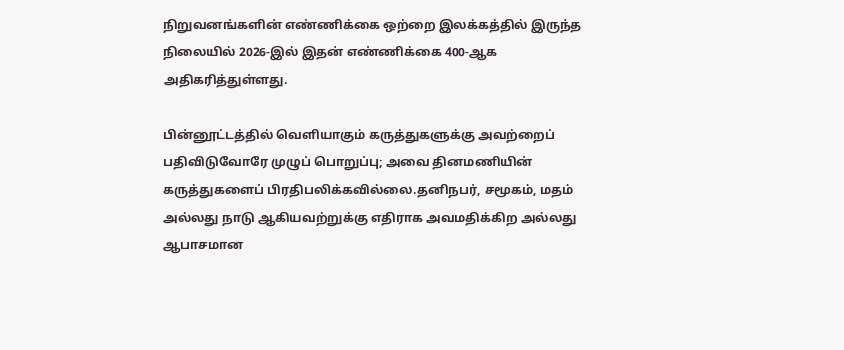நிறுவனங்களின் எண்ணிக்கை ஒற்றை இலக்கத்தில் இருந்த நிலையில் 2026-இல் இதன் எண்ணிக்கை 400-ஆக அதிகரித்துள்ளது.

பின்னூட்டத்தில் வெளியாகும் கருத்துகளுக்கு அவற்றைப் பதிவிடுவோரே முழுப் பொறுப்பு; அவை தினமணியின் கருத்துகளைப் பிரதிபலிக்கவில்லை.தனிநபர், சமூகம், மதம் அல்லது நாடு ஆகியவற்றுக்கு எதிராக அவமதிக்கிற அல்லது ஆபாசமான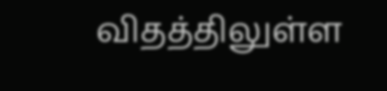விதத்திலுள்ள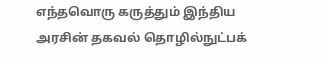எந்தவொரு கருத்தும் இந்திய அரசின் தகவல் தொழில்நுட்பக்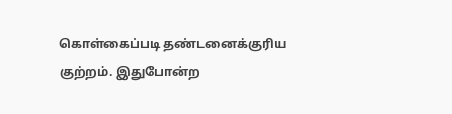கொள்கைப்படி தண்டனைக்குரிய குற்றம். இதுபோன்ற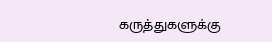கருத்துகளுக்கு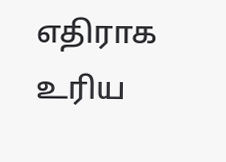எதிராக உரிய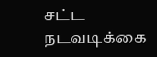சட்ட நடவடிக்கை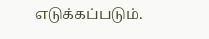எடுக்கப்படும்.